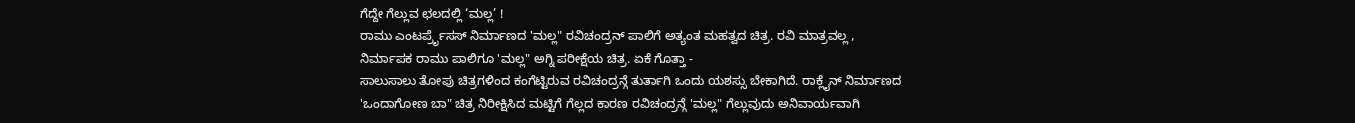ಗೆದ್ದೇ ಗೆಲ್ಲುವ ಛಲದಲ್ಲಿ ‘ಮಲ್ಲ’ !
ರಾಮು ಎಂಟರ್ಪ್ರೆೃಸಸ್ ನಿರ್ಮಾಣದ 'ಮಲ್ಲ" ರವಿಚಂದ್ರನ್ ಪಾಲಿಗೆ ಅತ್ಯಂತ ಮಹತ್ವದ ಚಿತ್ರ. ರವಿ ಮಾತ್ರವಲ್ಲ , ನಿರ್ಮಾಪಕ ರಾಮು ಪಾಲಿಗೂ 'ಮಲ್ಲ" ಅಗ್ನಿ ಪರೀಕ್ಷೆಯ ಚಿತ್ರ. ಏಕೆ ಗೊತ್ತಾ -
ಸಾಲುಸಾಲು ತೋಪು ಚಿತ್ರಗಳಿಂದ ಕಂಗೆಟ್ಟಿರುವ ರವಿಚಂದ್ರನ್ಗೆ ತುರ್ತಾಗಿ ಒಂದು ಯಶಸ್ಸು ಬೇಕಾಗಿದೆ. ರಾಕ್ಲೈನ್ ನಿರ್ಮಾಣದ 'ಒಂದಾಗೋಣ ಬಾ" ಚಿತ್ರ ನಿರೀಕ್ಷಿಸಿದ ಮಟ್ಟಿಗೆ ಗೆಲ್ಲದ ಕಾರಣ ರವಿಚಂದ್ರನ್ಗೆ 'ಮಲ್ಲ" ಗೆಲ್ಲುವುದು ಅನಿವಾರ್ಯವಾಗಿ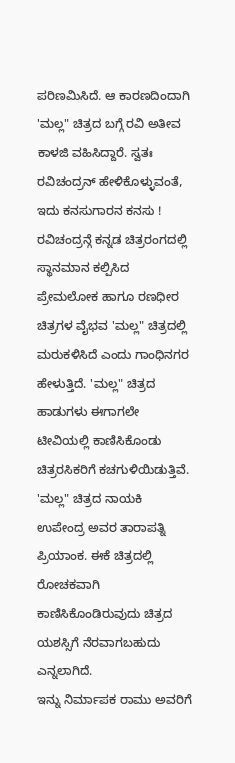ಪರಿಣಮಿಸಿದೆ. ಆ ಕಾರಣದಿಂದಾಗಿ 'ಮಲ್ಲ" ಚಿತ್ರದ ಬಗ್ಗೆ ರವಿ ಅತೀವ ಕಾಳಜಿ ವಹಿಸಿದ್ದಾರೆ. ಸ್ವತಃ ರವಿಚಂದ್ರನ್ ಹೇಳಿಕೊಳ್ಳುವಂತೆ, ಇದು ಕನಸುಗಾರನ ಕನಸು !
ರವಿಚಂದ್ರನ್ಗೆ ಕನ್ನಡ ಚಿತ್ರರಂಗದಲ್ಲಿ ಸ್ಥಾನಮಾನ ಕಲ್ಪಿಸಿದ ಪ್ರೇಮಲೋಕ ಹಾಗೂ ರಣಧೀರ ಚಿತ್ರಗಳ ವೈಭವ 'ಮಲ್ಲ" ಚಿತ್ರದಲ್ಲಿ ಮರುಕಳಿಸಿದೆ ಎಂದು ಗಾಂಧಿನಗರ ಹೇಳುತ್ತಿದೆ. 'ಮಲ್ಲ" ಚಿತ್ರದ ಹಾಡುಗಳು ಈಗಾಗಲೇ ಟೀವಿಯಲ್ಲಿ ಕಾಣಿಸಿಕೊಂಡು ಚಿತ್ರರಸಿಕರಿಗೆ ಕಚಗುಳಿಯಿಡುತ್ತಿವೆ. 'ಮಲ್ಲ" ಚಿತ್ರದ ನಾಯಕಿ ಉಪೇಂದ್ರ ಅವರ ತಾರಾಪತ್ನಿ ಪ್ರಿಯಾಂಕ. ಈಕೆ ಚಿತ್ರದಲ್ಲಿ ರೋಚಕವಾಗಿ ಕಾಣಿಸಿಕೊಂಡಿರುವುದು ಚಿತ್ರದ ಯಶಸ್ಸಿಗೆ ನೆರವಾಗಬಹುದು ಎನ್ನಲಾಗಿದೆ.
ಇನ್ನು ನಿರ್ಮಾಪಕ ರಾಮು ಅವರಿಗೆ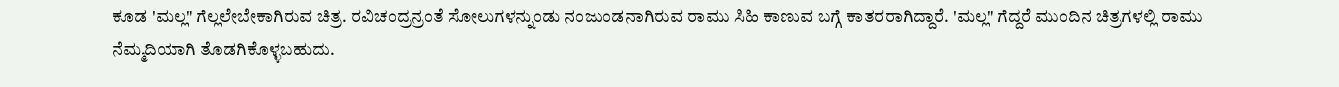ಕೂಡ 'ಮಲ್ಲ" ಗೆಲ್ಲಲೇಬೇಕಾಗಿರುವ ಚಿತ್ರ. ರವಿಚಂದ್ರನ್ರಂತೆ ಸೋಲುಗಳನ್ನುಂಡು ನಂಜುಂಡನಾಗಿರುವ ರಾಮು ಸಿಹಿ ಕಾಣುವ ಬಗ್ಗೆ ಕಾತರರಾಗಿದ್ದಾರೆ. 'ಮಲ್ಲ" ಗೆದ್ದರೆ ಮುಂದಿನ ಚಿತ್ರಗಳಲ್ಲಿ ರಾಮು ನೆಮ್ಮದಿಯಾಗಿ ತೊಡಗಿಕೊಳ್ಳಬಹುದು.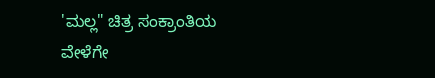'ಮಲ್ಲ" ಚಿತ್ರ ಸಂಕ್ರಾಂತಿಯ ವೇಳೆಗೇ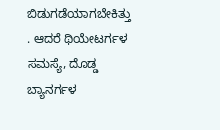ಬಿಡುಗಡೆಯಾಗಬೇಕಿತ್ತು . ಆದರೆ ಥಿಯೇಟರ್ಗಳ ಸಮಸ್ಯೆ, ದೊಡ್ಡ ಬ್ಯಾನರ್ಗಳ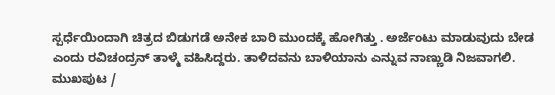ಸ್ಪರ್ಧೆಯಿಂದಾಗಿ ಚಿತ್ರದ ಬಿಡುಗಡೆ ಅನೇಕ ಬಾರಿ ಮುಂದಕ್ಕೆ ಹೋಗಿತ್ತು . ಅರ್ಜೆಂಟು ಮಾಡುವುದು ಬೇಡ ಎಂದು ರವಿಚಂದ್ರನ್ ತಾಳ್ಮೆ ವಹಿಸಿದ್ದರು. ತಾಳಿದವನು ಬಾಳಿಯಾನು ಎನ್ನುವ ನಾಣ್ಣುಡಿ ನಿಜವಾಗಲಿ.
ಮುಖಪುಟ /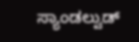ಸ್ಯಾಂಡಲ್ವುಡ್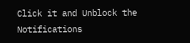Click it and Unblock the Notifications